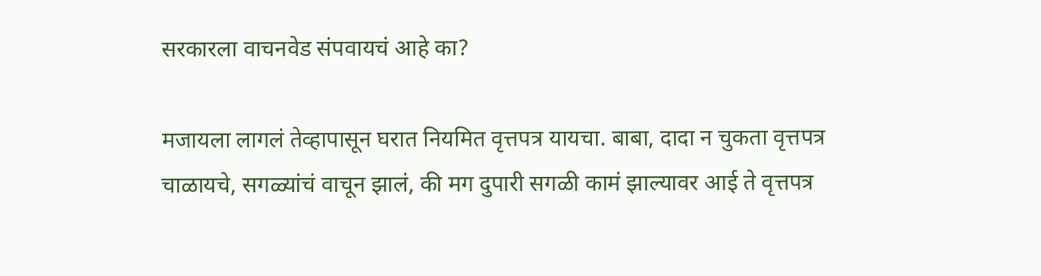सरकारला वाचनवेड संपवायचं आहे का?

मजायला लागलं तेव्हापासून घरात नियमित वृत्तपत्र यायचा. बाबा, दादा न चुकता वृत्तपत्र चाळायचे, सगळ्यांचं वाचून झालं, की मग दुपारी सगळी कामं झाल्यावर आई ते वृत्तपत्र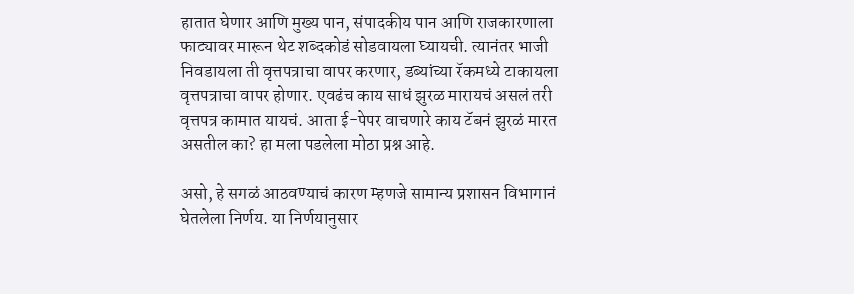हातात घेणार आणि मुख्य पान, संपादकीय पान आणि राजकारणाला फाट्यावर मारून थेट शब्दकोडं सोडवायला घ्यायची. त्यानंतर भाजी निवडायला ती वृत्तपत्राचा वापर करणार, डब्यांच्या रॅकमध्ये टाकायला वृत्तपत्राचा वापर होणार. एवढंच काय साधं झुरळ मारायचं असलं तरी वृत्तपत्र कामात यायचं. आता ई-पेपर वाचणारे काय टॅबनं झुरळं मारत असतील का? हा मला पडलेला मोठा प्रश्न आहे.

असो, हे सगळं आठवण्याचं कारण म्हणजे सामान्य प्रशासन विभागानं घेतलेला निर्णय. या निर्णयानुसार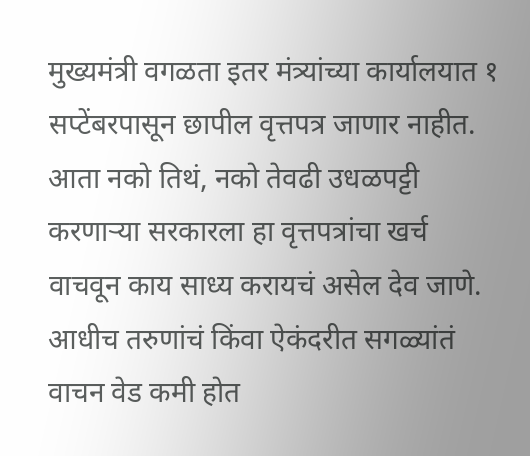मुख्यमंत्री वगळता इतर मंत्र्यांच्या कार्यालयात १ सप्टेंबरपासून छापील वृत्तपत्र जाणार नाहीत. आता नको तिथं, नको तेवढी उधळपट्टी करणाऱ्या सरकारला हा वृत्तपत्रांचा खर्च वाचवून काय साध्य करायचं असेल देव जाणे. आधीच तरुणांचं किंवा ऐकंदरीत सगळ्यांतं वाचन वेड कमी होत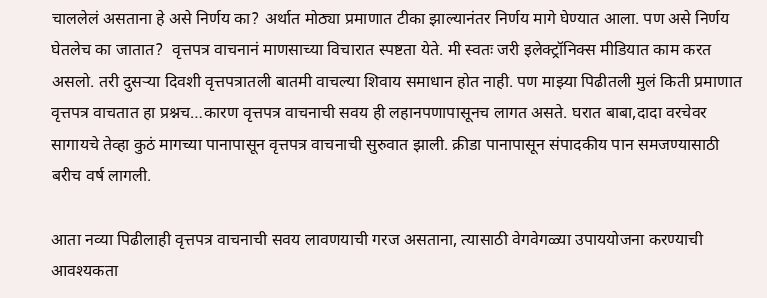चाललेलं असताना हे असे निर्णय का? अर्थात मोठ्या प्रमाणात टीका झाल्यानंतर निर्णय मागे घेण्यात आला. पण असे निर्णय घेतलेच का जातात?  वृत्तपत्र वाचनानं माणसाच्या विचारात स्पष्टता येते. मी स्वतः जरी इलेक्ट्रॉनिक्स मीडियात काम करत असलो. तरी दुसऱ्या दिवशी वृत्तपत्रातली बातमी वाचल्या शिवाय समाधान होत नाही. पण माझ्या पिढीतली मुलं किती प्रमाणात वृत्तपत्र वाचतात हा प्रश्नच…कारण वृत्तपत्र वाचनाची सवय ही लहानपणापासूनच लागत असते. घरात बाबा,दादा वरचेवर सागायचे तेव्हा कुठं मागच्या पानापासून वृत्तपत्र वाचनाची सुरुवात झाली. क्रीडा पानापासून संपादकीय पान समजण्यासाठी बरीच वर्ष लागली.

आता नव्या पिढीलाही वृत्तपत्र वाचनाची सवय लावणयाची गरज असताना, त्यासाठी वेगवेगळ्या उपाययोजना करण्याची आवश्यकता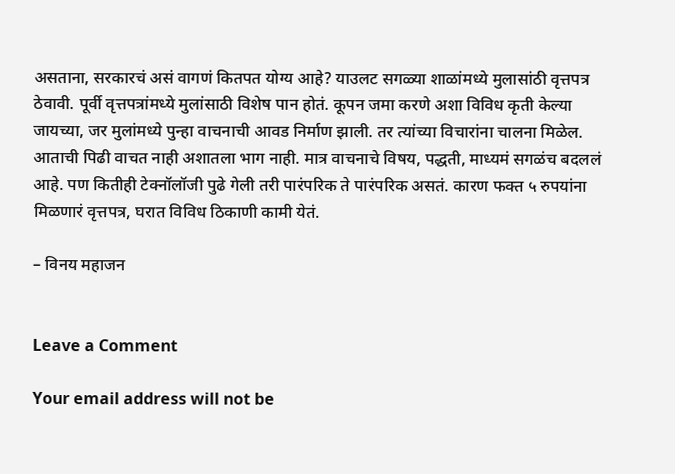असताना, सरकारचं असं वागणं कितपत योग्य आहे? याउलट सगळ्या शाळांमध्ये मुलासांठी वृत्तपत्र ठेवावी. पूर्वी वृत्तपत्रांमध्ये मुलांसाठी विशेष पान होतं. कूपन जमा करणे अशा विविध कृती केल्या जायच्या, जर मुलांमध्ये पुन्हा वाचनाची आवड निर्माण झाली. तर त्यांच्या विचारांना चालना मिळेल. आताची पिढी वाचत नाही अशातला भाग नाही. मात्र वाचनाचे विषय, पद्धती, माध्यमं सगळंच बदललं आहे. पण कितीही टेक्नॉलॉजी पुढे गेली तरी पारंपरिक ते पारंपरिक असतं. कारण फक्त ५ रुपयांना मिळणारं वृत्तपत्र, घरात विविध ठिकाणी कामी येतं.

– विनय महाजन


Leave a Comment

Your email address will not be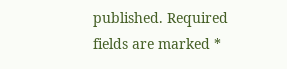published. Required fields are marked *